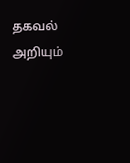தகவல் அறியும்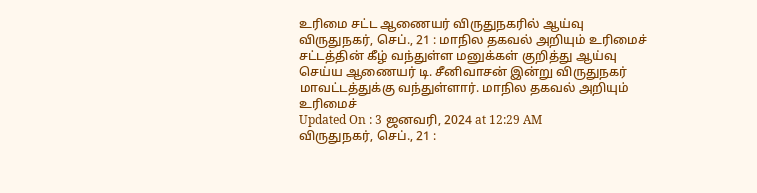உரிமை சட்ட ஆணையர் விருதுநகரில் ஆய்வு
விருதுநகர், செப்., 21 : மாநில தகவல் அறியும் உரிமைச் சட்டத்தின் கீழ் வந்துள்ள மனுக்கள் குறித்து ஆய்வு செய்ய ஆணையர் டி. சீனிவாசன் இன்று விருதுநகர் மாவட்டத்துக்கு வந்துள்ளார். மாநில தகவல் அறியும் உரிமைச்
Updated On : 3 ஜனவரி, 2024 at 12:29 AM
விருதுநகர், செப்., 21 :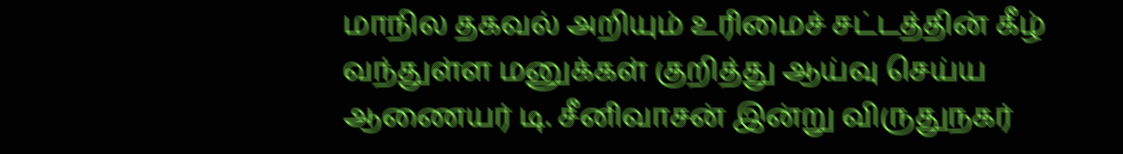மாநில தகவல் அறியும் உரிமைச் சட்டத்தின் கீழ் வந்துள்ள மனுக்கள் குறித்து ஆய்வு செய்ய ஆணையர் டி. சீனிவாசன் இன்று விருதுநகர்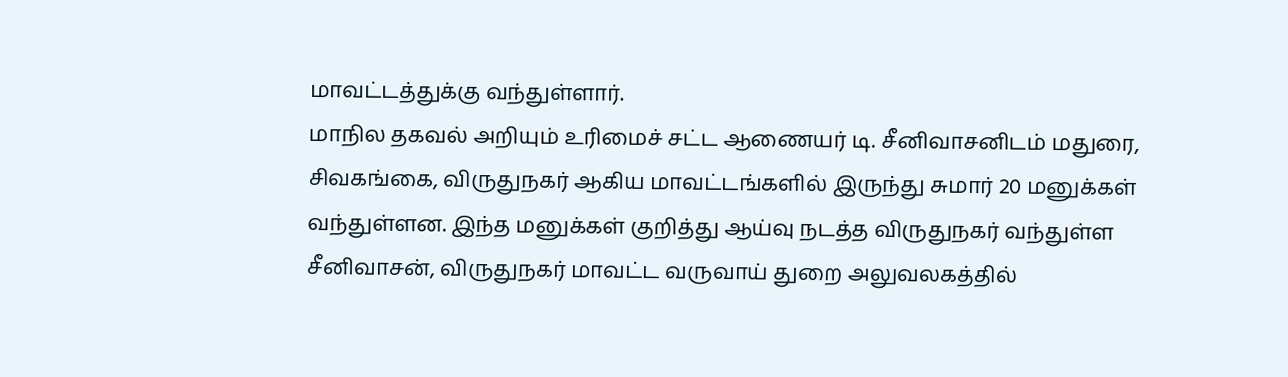மாவட்டத்துக்கு வந்துள்ளார்.
மாநில தகவல் அறியும் உரிமைச் சட்ட ஆணையர் டி. சீனிவாசனிடம் மதுரை, சிவகங்கை, விருதுநகர் ஆகிய மாவட்டங்களில் இருந்து சுமார் 20 மனுக்கள் வந்துள்ளன. இந்த மனுக்கள் குறித்து ஆய்வு நடத்த விருதுநகர் வந்துள்ள சீனிவாசன், விருதுநகர் மாவட்ட வருவாய் துறை அலுவலகத்தில்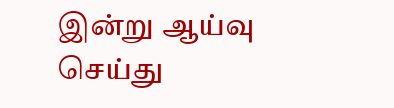இன்று ஆய்வு செய்து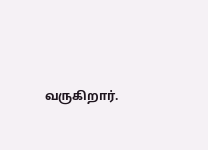வருகிறார்.